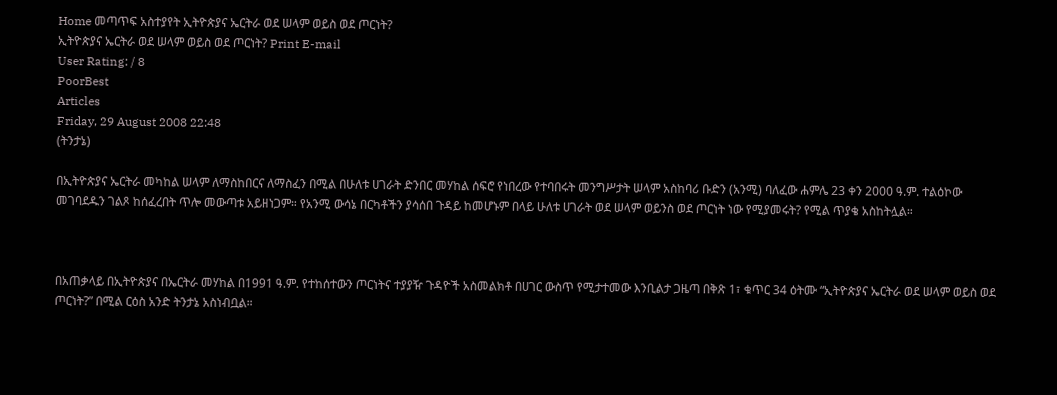Home መጣጥፍ አስተያየት ኢትዮጵያና ኤርትራ ወደ ሠላም ወይስ ወደ ጦርነት?
ኢትዮጵያና ኤርትራ ወደ ሠላም ወይስ ወደ ጦርነት? Print E-mail
User Rating: / 8
PoorBest
Articles
Friday, 29 August 2008 22:48
(ትንታኔ)

በኢትዮጵያና ኤርትራ መካከል ሠላም ለማስከበርና ለማስፈን በሚል በሁለቱ ሀገራት ድንበር መሃከል ሰፍሮ የነበረው የተባበሩት መንግሥታት ሠላም አስከባሪ ቡድን (አንሚ) ባለፈው ሐምሌ 23 ቀን 2000 ዓ.ም. ተልዕኮው መገባደዱን ገልጾ ከሰፈረበት ጥሎ መውጣቱ አይዘነጋም። የአንሚ ውሳኔ በርካቶችን ያሳሰበ ጉዳይ ከመሆኑም በላይ ሁለቱ ሀገራት ወደ ሠላም ወይንስ ወደ ጦርነት ነው የሚያመሩት? የሚል ጥያቄ አስከትሏል።



በአጠቃላይ በኢትዮጵያና በኤርትራ መሃከል በ1991 ዓ.ም. የተከሰተውን ጦርነትና ተያያዥ ጉዳዮች አስመልክቶ በሀገር ውስጥ የሚታተመው እንቢልታ ጋዜጣ በቅጽ 1፣ ቁጥር 34 ዕትሙ “ኢትዮጵያና ኤርትራ ወደ ሠላም ወይስ ወደ ጦርነት?” በሚል ርዕስ አንድ ትንታኔ አስነብቧል።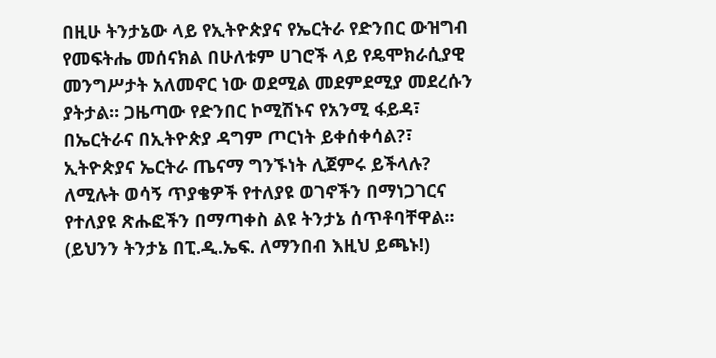በዚሁ ትንታኔው ላይ የኢትዮጵያና የኤርትራ የድንበር ውዝግብ የመፍትሔ መሰናክል በሁለቱም ሀገሮች ላይ የዴሞክራሲያዊ መንግሥታት አለመኖር ነው ወደሚል መደምደሚያ መደረሱን ያትታል። ጋዜጣው የድንበር ኮሚሽኑና የአንሚ ፋይዳ፣ በኤርትራና በኢትዮጵያ ዳግም ጦርነት ይቀሰቀሳል?፣ ኢትዮጵያና ኤርትራ ጤናማ ግንኙነት ሊጀምሩ ይችላሉ? ለሚሉት ወሳኝ ጥያቄዎች የተለያዩ ወገኖችን በማነጋገርና የተለያዩ ጽሑፎችን በማጣቀስ ልዩ ትንታኔ ሰጥቶባቸዋል። (ይህንን ትንታኔ በፒ.ዲ.ኤፍ. ለማንበብ እዚህ ይጫኑ!)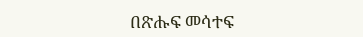በጽሑፍ መሳተፍ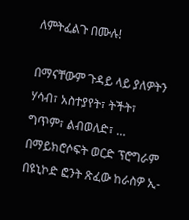ለምትፈልጉ በሙሉ!

በማናቸውም ጉዳይ ላይ ያለዎትን ሃሳብ፣ አስተያየት፣ ትችት፣ ግጥም፣ ልብወለድ፣ … በማይክሮሶፍት ወርድ ፕሮግራም በዩኒኮድ ፎንት ጽፈው ከራስዎ ኢ-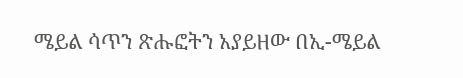ሜይል ሳጥን ጽሑፎትን አያይዘው በኢ-ሜይል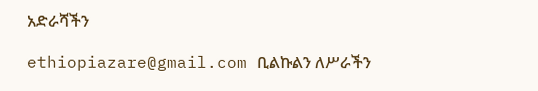አድራሻችን

ethiopiazare@gmail.com ቢልኩልን ለሥራችን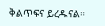ቅልጥፍና ይረዱናል።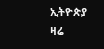ኢትዮጵያ ዛሬ